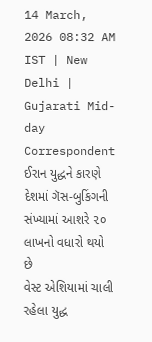14 March, 2026 08:32 AM IST | New Delhi | Gujarati Mid-day Correspondent
ઈરાન યુદ્ધને કારણે દેશમાં ગૅસ-બુકિંગની સંખ્યામાં આશરે ૨૦ લાખનો વધારો થયો છે
વેસ્ટ એશિયામાં ચાલી રહેલા યુદ્ધ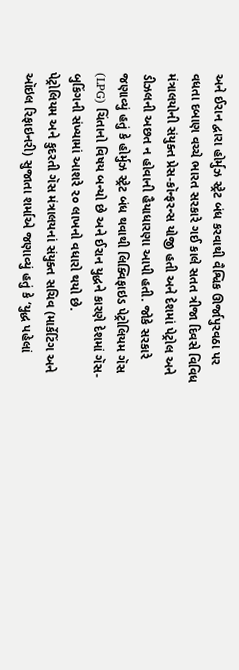અને ઈરાન દ્વારા હોર્મુઝ સ્ટ્રેટ બંધ કરવાથી વૈશ્વિક ઊર્જાપુરવઠા પર વધતા દબાણ વચ્ચે ભારત સરકારે ગઈ કાલે સતત ત્રીજા દિવસે વિવિધ મંત્રાલયોની સંયુક્ત પ્રેસ-કૉન્ફરન્સ યોજી હતી અને દેશમાં પેટ્રોલ અને ડીઝલની અછત ન હોવાની હૈયાધારણા આપી હતી. જોકે સરકારે જણાવ્યું હતું કે હોર્મુઝ સ્ટ્રેટ બંધ થવાથી લિક્વિફાઇડ પેટ્રોલિયમ ગૅસ (LPG) ચિંતાનો વિષય બન્યો છે અને ઈરાન યુદ્ધને કારણે દેશમાં ગૅસ-બુકિંગની સંખ્યામાં આશરે ૨૦ લાખનો વધારો થયો છે.
પેટ્રોલિયમ અને કુદરતી ગૅસ મંત્રાલયનાં સંયુક્ત સચિવ (માર્કેટિંગ અને ઑઇલ રિફાઇનરી) સુજાતા શર્માએ જણાવ્યું હતું કે ‘યુદ્ધ પહેલાં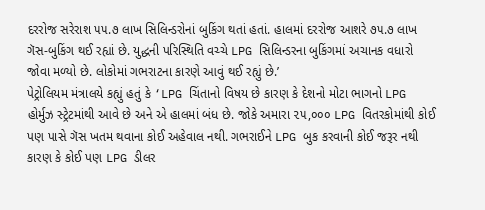દરરોજ સરેરાશ ૫૫.૭ લાખ સિલિન્ડરોનાં બુકિંગ થતાં હતાં. હાલમાં દરરોજ આશરે ૭૫.૭ લાખ ગૅસ-બુકિંગ થઈ રહ્યાં છે. યુદ્ધની પરિસ્થિતિ વચ્ચે LPG સિલિન્ડરના બુકિંગમાં અચાનક વધારો જોવા મળ્યો છે. લોકોમાં ગભરાટના કારણે આવું થઈ રહ્યું છે.’
પેટ્રોલિયમ મંત્રાલયે કહ્યું હતું કે ‘LPG ચિંતાનો વિષય છે કારણ કે દેશનો મોટા ભાગનો LPG હોર્મુઝ સ્ટ્રેટમાંથી આવે છે અને એ હાલમાં બંધ છે. જોકે અમારા ૨૫,૦૦૦ LPG વિતરકોમાંથી કોઈ પણ પાસે ગૅસ ખતમ થવાના કોઈ અહેવાલ નથી. ગભરાઈને LPG બુક કરવાની કોઈ જરૂર નથી કારણ કે કોઈ પણ LPG ડીલર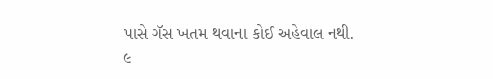પાસે ગૅસ ખતમ થવાના કોઈ અહેવાલ નથી. ૯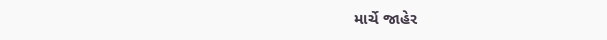માર્ચે જાહેર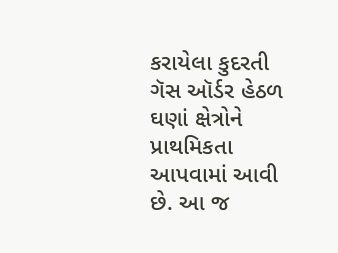કરાયેલા કુદરતી ગૅસ ઑર્ડર હેઠળ ઘણાં ક્ષેત્રોને પ્રાથમિકતા આપવામાં આવી છે. આ જ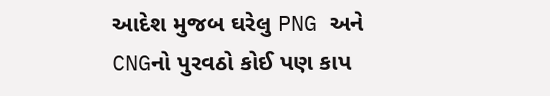આદેશ મુજબ ઘરેલુ PNG અને CNGનો પુરવઠો કોઈ પણ કાપ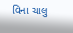વિના ચાલુ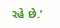રહે છે.’